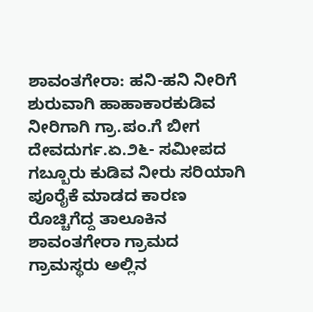ಶಾವಂತಗೇರಾ: ಹನಿ-ಹನಿ ನೀರಿಗೆ ಶುರುವಾಗಿ ಹಾಹಾಕಾರಕುಡಿವ ನೀರಿಗಾಗಿ ಗ್ರಾ.ಪಂ.ಗೆ ಬೀಗ
ದೇವದುರ್ಗ.ಏ.೨೬- ಸಮೀಪದ ಗಬ್ಬೂರು ಕುಡಿವ ನೀರು ಸರಿಯಾಗಿ ಪೂರೈಕೆ ಮಾಡದ ಕಾರಣ ರೊಚ್ಚಿಗೆದ್ದ ತಾಲೂಕಿನ ಶಾವಂತಗೇರಾ ಗ್ರಾಮದ ಗ್ರಾಮಸ್ಥರು ಅಲ್ಲಿನ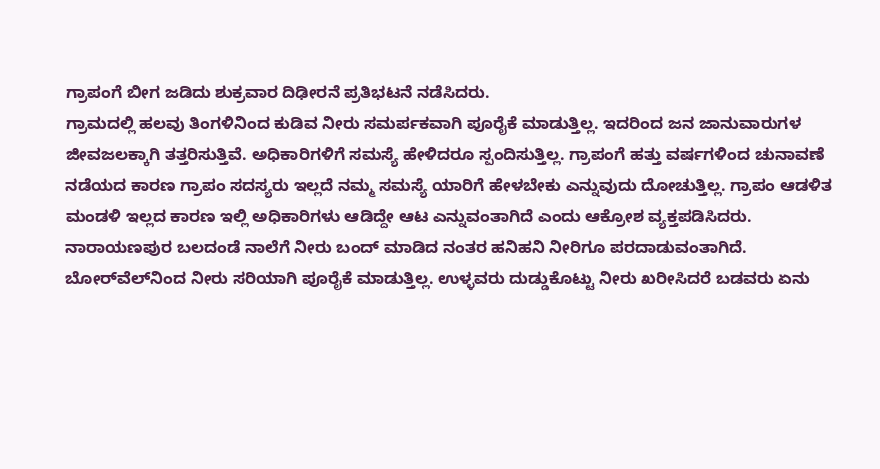ಗ್ರಾಪಂಗೆ ಬೀಗ ಜಡಿದು ಶುಕ್ರವಾರ ದಿಢೀರನೆ ಪ್ರತಿಭಟನೆ ನಡೆಸಿದರು.
ಗ್ರಾಮದಲ್ಲಿ ಹಲವು ತಿಂಗಳಿನಿಂದ ಕುಡಿವ ನೀರು ಸಮರ್ಪಕವಾಗಿ ಪೂರೈಕೆ ಮಾಡುತ್ತಿಲ್ಲ. ಇದರಿಂದ ಜನ ಜಾನುವಾರುಗಳ ಜೀವಜಲಕ್ಕಾಗಿ ತತ್ತರಿಸುತ್ತಿವೆ. ಅಧಿಕಾರಿಗಳಿಗೆ ಸಮಸ್ಯೆ ಹೇಳಿದರೂ ಸ್ಪಂದಿಸುತ್ತಿಲ್ಲ. ಗ್ರಾಪಂಗೆ ಹತ್ತು ವರ್ಷಗಳಿಂದ ಚುನಾವಣೆ ನಡೆಯದ ಕಾರಣ ಗ್ರಾಪಂ ಸದಸ್ಯರು ಇಲ್ಲದೆ ನಮ್ಮ ಸಮಸ್ಯೆ ಯಾರಿಗೆ ಹೇಳಬೇಕು ಎನ್ನುವುದು ದೋಚುತ್ತಿಲ್ಲ. ಗ್ರಾಪಂ ಆಡಳಿತ ಮಂಡಳಿ ಇಲ್ಲದ ಕಾರಣ ಇಲ್ಲಿ ಅಧಿಕಾರಿಗಳು ಆಡಿದ್ದೇ ಆಟ ಎನ್ನುವಂತಾಗಿದೆ ಎಂದು ಆಕ್ರೋಶ ವ್ಯಕ್ತಪಡಿಸಿದರು.
ನಾರಾಯಣಪುರ ಬಲದಂಡೆ ನಾಲೆಗೆ ನೀರು ಬಂದ್ ಮಾಡಿದ ನಂತರ ಹನಿಹನಿ ನೀರಿಗೂ ಪರದಾಡುವಂತಾಗಿದೆ. ಬೋರ್‌ವೆಲ್‌ನಿಂದ ನೀರು ಸರಿಯಾಗಿ ಪೂರೈಕೆ ಮಾಡುತ್ತಿಲ್ಲ. ಉಳ್ಳವರು ದುಡ್ಡುಕೊಟ್ಟು ನೀರು ಖರೀಸಿದರೆ ಬಡವರು ಏನು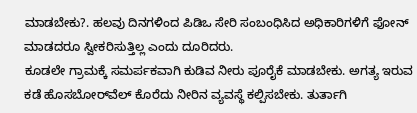ಮಾಡಬೇಕು?. ಹಲವು ದಿನಗಳಿಂದ ಪಿಡಿಒ ಸೇರಿ ಸಂಬಂಧಿಸಿದ ಅಧಿಕಾರಿಗಳಿಗೆ ಫೋನ್ ಮಾಡದರೂ ಸ್ವೀಕರಿಸುತ್ತಿಲ್ಲ ಎಂದು ದೂರಿದರು.
ಕೂಡಲೇ ಗ್ರಾಮಕ್ಕೆ ಸಮರ್ಪಕವಾಗಿ ಕುಡಿವ ನೀರು ಪೂರೈಕೆ ಮಾಡಬೇಕು. ಅಗತ್ಯ ಇರುವ ಕಡೆ ಹೊಸಬೋರ್‌ವೆಲ್ ಕೊರೆದು ನೀರಿನ ವ್ಯವಸ್ಥೆ ಕಲ್ಪಿಸಬೇಕು. ತುರ್ತಾಗಿ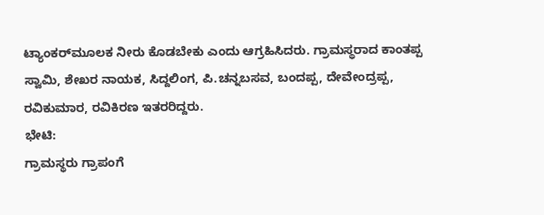ಟ್ಯಾಂಕರ್‌ಮೂಲಕ ನೀರು ಕೊಡಬೇಕು ಎಂದು ಆಗ್ರಹಿಸಿದರು. ಗ್ರಾಮಸ್ಥರಾದ ಕಾಂತಪ್ಪ ಸ್ವಾಮಿ, ಶೇಖರ ನಾಯಕ, ಸಿದ್ದಲಿಂಗ, ಪಿ.ಚನ್ನಬಸವ, ಬಂದಪ್ಪ, ದೇವೇಂದ್ರಪ್ಪ, ರವಿಕುಮಾರ, ರವಿಕಿರಣ ಇತರರಿದ್ದರು.
ಭೇಟಿ:
ಗ್ರಾಮಸ್ಥರು ಗ್ರಾಪಂಗೆ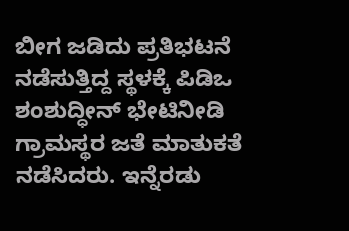ಬೀಗ ಜಡಿದು ಪ್ರತಿಭಟನೆ ನಡೆಸುತ್ತಿದ್ದ ಸ್ಥಳಕ್ಕೆ ಪಿಡಿಒ ಶಂಶುದ್ಧೀನ್ ಭೇಟಿನೀಡಿ ಗ್ರಾಮಸ್ಥರ ಜತೆ ಮಾತುಕತೆ ನಡೆಸಿದರು. ಇನ್ನೆರಡು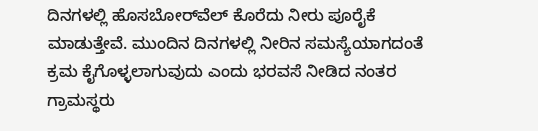ದಿನಗಳಲ್ಲಿ ಹೊಸಬೋರ್‌ವೆಲ್ ಕೊರೆದು ನೀರು ಪೂರೈಕೆ ಮಾಡುತ್ತೇವೆ. ಮುಂದಿನ ದಿನಗಳಲ್ಲಿ ನೀರಿನ ಸಮಸ್ಯೆಯಾಗದಂತೆ ಕ್ರಮ ಕೈಗೊಳ್ಳಲಾಗುವುದು ಎಂದು ಭರವಸೆ ನೀಡಿದ ನಂತರ ಗ್ರಾಮಸ್ಥರು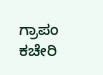ಗ್ರಾಪಂ ಕಚೇರಿ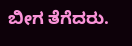ಬೀಗ ತೆಗೆದರು.